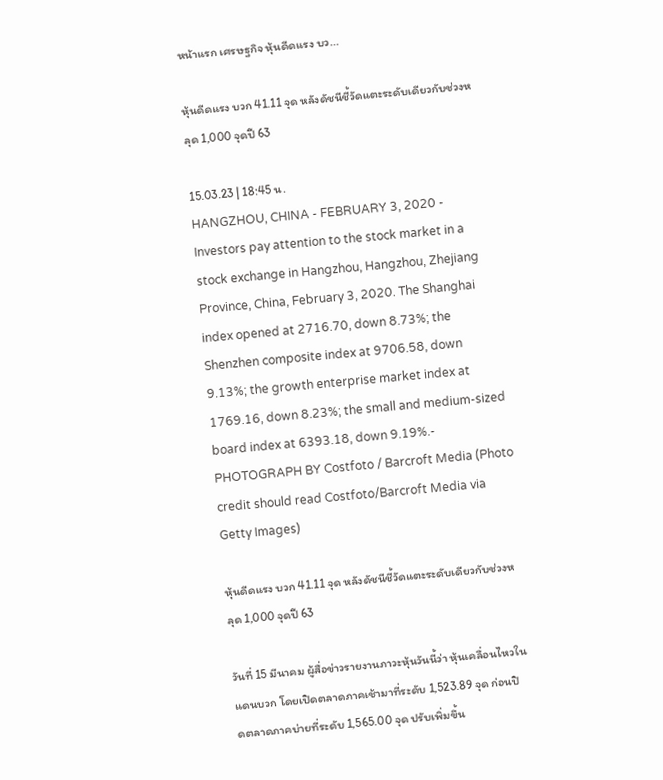หน้าแรก เศรษฐกิจ หุ้นดีดแรง บว...

หุ้นดีดแรง บวก 41.11 จุด หลังดัชนีชี้วัดแตะระดับเดียวกับช่วงหลุด 1,000 จุดปี 63

15.03.23 | 18:45 น.
HANGZHOU, CHINA - FEBRUARY 3, 2020 - Investors pay attention to the stock market in a stock exchange in Hangzhou, Hangzhou, Zhejiang Province, China, February 3, 2020. The Shanghai index opened at 2716.70, down 8.73%; the Shenzhen composite index at 9706.58, down 9.13%; the growth enterprise market index at 1769.16, down 8.23%; the small and medium-sized board index at 6393.18, down 9.19%.- PHOTOGRAPH BY Costfoto / Barcroft Media (Photo credit should read Costfoto/Barcroft Media via Getty Images)

หุ้นดีดแรง บวก 41.11 จุด หลังดัชนีชี้วัดแตะระดับเดียวกับช่วงหลุด 1,000 จุดปี 63

วันที่ 15 มีนาคม ผู้สื่อข่าวรายงานภาวะหุ้นวันนี้ว่า หุ้นเคลื่อนไหวในแดนบวก โดยเปิดตลาดภาคเช้ามาที่ระดับ 1,523.89 จุด ก่อนปิดตลาดภาคบ่ายที่ระดับ 1,565.00 จุด ปรับเพิ่มขึ้น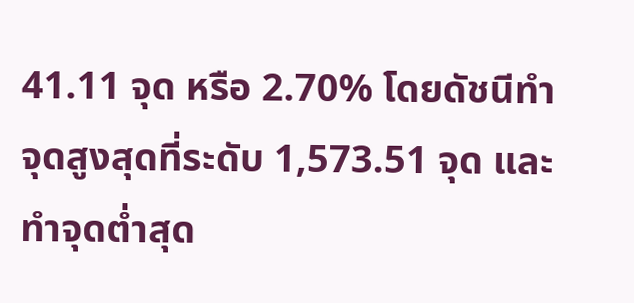41.11 จุด หรือ 2.70% โดยดัชนีทำจุดสูงสุดที่ระดับ 1,573.51 จุด และทำจุดต่ำสุด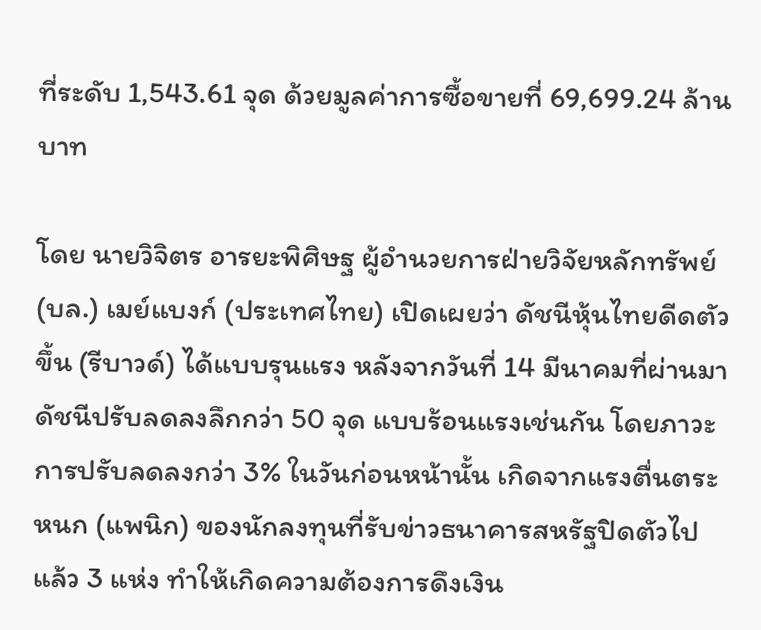ที่ระดับ 1,543.61 จุด ด้วยมูลค่าการซื้อขายที่ 69,699.24 ล้านบาท

โดย นายวิจิตร อารยะพิศิษฐ ผู้อำนวยการฝ่ายวิจัยหลักทรัพย์ (บล.) เมย์แบงก์ (ประเทศไทย) เปิดเผยว่า ดัชนีหุ้นไทยดีดตัวขึ้น (รีบาวด์) ได้แบบรุนแรง หลังจากวันที่ 14 มีนาคมที่ผ่านมา ดัชนีปรับลดลงลึกกว่า 50 จุด แบบร้อนแรงเช่นกัน โดยภาวะการปรับลดลงกว่า 3% ในวันก่อนหน้านั้น เกิดจากแรงตื่นตระหนก (แพนิก) ของนักลงทุนที่รับข่าวธนาคารสหรัฐปิดตัวไปแล้ว 3 แห่ง ทำให้เกิดความต้องการดึงเงิน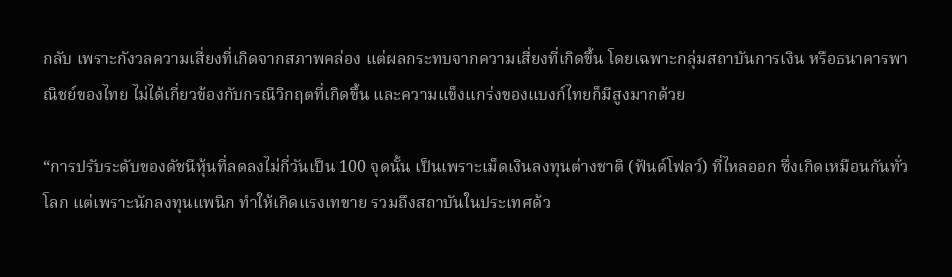กลับ เพราะกังวลความเสี่ยงที่เกิดจากสภาพคล่อง แต่ผลกระทบจากความเสี่ยงที่เกิดขึ้น โดยเฉพาะกลุ่มสถาบันการเงิน หรือธนาคารพาณิชย์ของไทย ไม่ได้เกี่ยวข้องกับกรณีวิกฤตที่เกิดขึ้น และความแข็งแกร่งของแบงก์ไทยก็มีสูงมากด้วย

“การปรับระดับของดัชนีหุ้นที่ลดลงไม่กี่วันเป็น 100 จุดนั้น เป็นเพราะเม็ดเงินลงทุนต่างชาติ (ฟันด์โฟลว์) ที่ไหลออก ซึ่งเกิดเหมือนกันทั่วโลก แต่เพราะนักลงทุนแพนิก ทำให้เกิดแรงเทขาย รวมถึงสถาบันในประเทศด้ว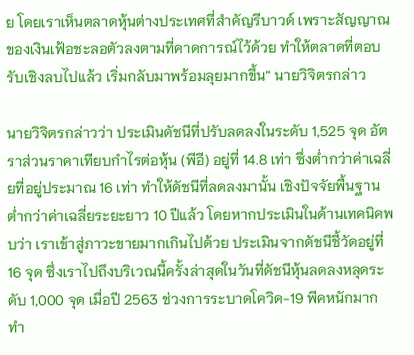ย โดยเราเห็นตลาดหุ้นต่างประเทศที่สำคัญรีบาวด์ เพราะสัญญาณของเงินเฟ้อชะลอตัวลงตามที่คาดการณ์ไว้ด้วย ทำให้ตลาดที่ตอบรับเชิงลบไปแล้ว เริ่มกลับมาพร้อมลุยมากขึ้น” นายวิจิตรกล่าว

นายวิจิตรกล่าวว่า ประเมินดัชนีที่ปรับลดลงในระดับ 1,525 จุด อัตราส่วนราคาเทียบกำไรต่อหุ้น (พีอี) อยู่ที่ 14.8 เท่า ซึ่งต่ำกว่าค่าเฉลี่ยที่อยู่ประมาณ 16 เท่า ทำให้ดัชนีที่ลดลงมานั้น เชิงปัจจัยพื้นฐานต่ำกว่าค่าเฉลี่ยระยะยาว 10 ปีแล้ว โดยหากประเมินในด้านเทคนิคพบว่า เราเข้าสู่ภาวะขายมากเกินไปด้วย ประเมินจากดัชนีชี้วัดอยู่ที่ 16 จุด ซึ่งเราไปถึงบริเวณนี้ครั้งล่าสุดในวันที่ดัชนีหุ้นลดลงหลุดระดับ 1,000 จุด เมื่อปี 2563 ช่วงการระบาดโควิด-19 พีคหนักมาก ทำ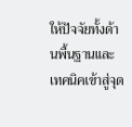ให้ปัจจัยทั้งด้านพื้นฐานและเทคนิคเข้าสู่จุด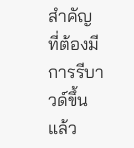สำคัญ ที่ต้องมีการรีบาวด์ขึ้นแล้ว